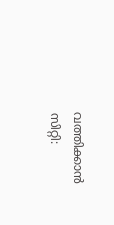വത്തിക്കാൻ സിറ്റി: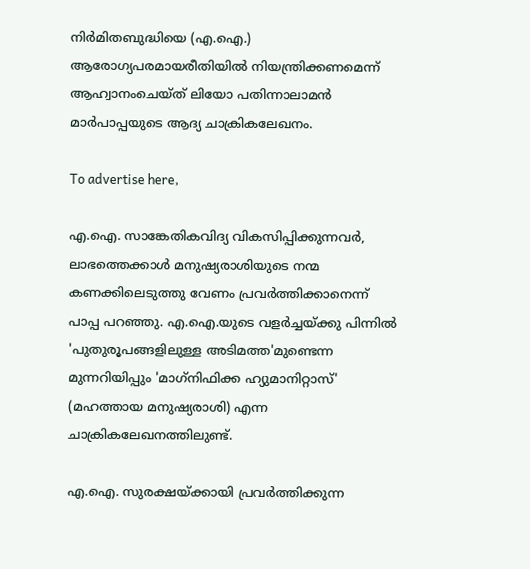നിർമിതബുദ്ധിയെ (എ.ഐ.) ആരോഗ്യപരമായരീതിയിൽ നിയന്ത്രിക്കണമെന്ന് ആഹ്വാനംചെയ്ത് ലിയോ പതിന്നാലാമൻ മാർപാപ്പയുടെ ആദ്യ ചാക്രികലേഖനം.

To advertise here,

എ.ഐ. സാങ്കേതികവിദ്യ വികസിപ്പിക്കുന്നവർ, ലാഭത്തെക്കാൾ മനുഷ്യരാശിയുടെ നന്മ കണക്കിലെടുത്തു വേണം പ്രവർത്തിക്കാനെന്ന് പാപ്പ പറഞ്ഞു. എ.ഐ.യുടെ വളർച്ചയ്ക്കു പിന്നിൽ 'പുതുരൂപങ്ങളിലുള്ള അടിമത്ത'മുണ്ടെന്ന മുന്നറിയിപ്പും 'മാഗ്‌നിഫിക്ക ഹ്യുമാനിറ്റാസ്' (മഹത്തായ മനുഷ്യരാശി) എന്ന ചാക്രികലേഖനത്തിലുണ്ട്.

എ.ഐ. സുരക്ഷയ്ക്കായി പ്രവർത്തിക്കുന്ന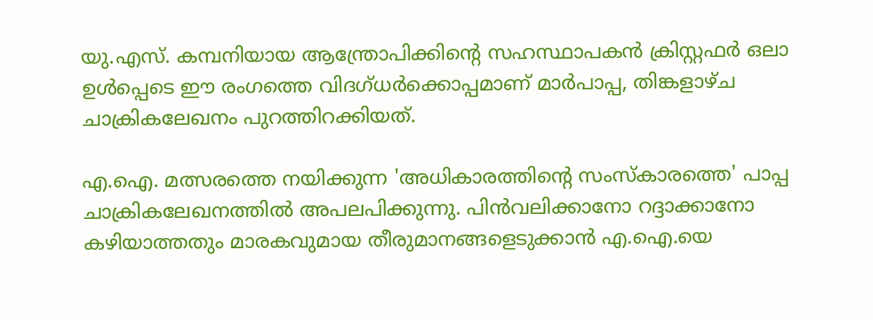യു.എസ്. കമ്പനിയായ ആന്ത്രോപിക്കിന്റെ സഹസ്ഥാപകൻ ക്രിസ്റ്റഫർ ഒലാ ഉൾപ്പെടെ ഈ രംഗത്തെ വിദഗ്ധർക്കൊപ്പമാണ് മാർപാപ്പ, തിങ്കളാഴ്ച ചാക്രികലേഖനം പുറത്തിറക്കിയത്.

എ.ഐ. മത്സരത്തെ നയിക്കുന്ന 'അധികാരത്തിന്റെ സംസ്‌കാരത്തെ' പാപ്പ ചാക്രികലേഖനത്തിൽ അപലപിക്കുന്നു. പിൻവലിക്കാനോ റദ്ദാക്കാനോ കഴിയാത്തതും മാരകവുമായ തീരുമാനങ്ങളെടുക്കാൻ എ.ഐ.യെ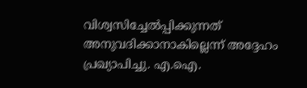വിശ്വസിച്ചേൽപ്പിക്കുന്നത് അനുവദിക്കാനാകില്ലെന്ന് അദ്ദേഹം പ്രഖ്യാപിച്ചു. എ.ഐ.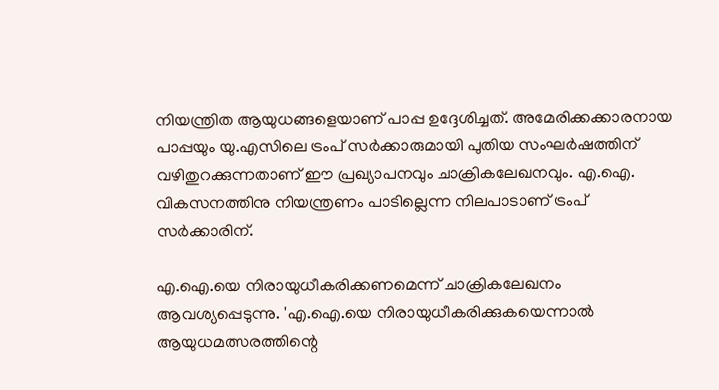നിയന്ത്രിത ആയുധങ്ങളെയാണ് പാപ്പ ഉദ്ദേശിച്ചത്. അമേരിക്കക്കാരനായ പാപ്പയും യു.എസിലെ ട്രംപ് സർക്കാരുമായി പുതിയ സംഘർഷത്തിന് വഴിതുറക്കുന്നതാണ് ഈ പ്രഖ്യാപനവും ചാക്രികലേഖനവും. എ.ഐ. വികസനത്തിനു നിയന്ത്രണം പാടില്ലെന്ന നിലപാടാണ് ട്രംപ് സർക്കാരിന്.

എ.ഐ.യെ നിരായുധീകരിക്കണമെന്ന് ചാക്രികലേഖനം ആവശ്യപ്പെടുന്നു. 'എ.ഐ.യെ നിരായുധീകരിക്കുകയെന്നാൽ ആയുധമത്സരത്തിന്റെ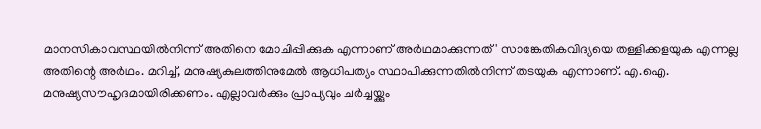മാനസികാവസ്ഥയിൽനിന്ന് അതിനെ മോചിപ്പിക്കുക എന്നാണ് അർഥമാക്കുന്നത്' സാങ്കേതികവിദ്യയെ തള്ളിക്കളയുക എന്നല്ല അതിന്റെ അർഥം. മറിച്ച്, മനുഷ്യകുലത്തിനുമേൽ ആധിപത്യം സ്ഥാപിക്കുന്നതിൽനിന്ന് തടയുക എന്നാണ്. എ.ഐ. മനുഷ്യസൗഹൃദമായിരിക്കണം. എല്ലാവർക്കും പ്രാപ്യവും ചർച്ചയ്ക്കും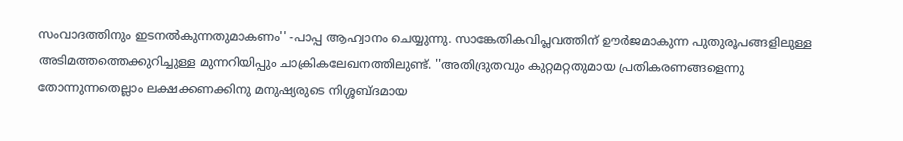സംവാദത്തിനും ഇടനൽകുന്നതുമാകണം'' -പാപ്പ ആഹ്വാനം ചെയ്യുന്നു. സാങ്കേതികവിപ്ലവത്തിന് ഊർജമാകുന്ന പുതുരൂപങ്ങളിലുള്ള അടിമത്തത്തെക്കുറിച്ചുള്ള മുന്നറിയിപ്പും ചാക്രികലേഖനത്തിലുണ്ട്. ''അതിദ്രുതവും കുറ്റമറ്റതുമായ പ്രതികരണങ്ങളെന്നു തോന്നുന്നതെല്ലാം ലക്ഷക്കണക്കിനു മനുഷ്യരുടെ നിശ്ശബ്ദമായ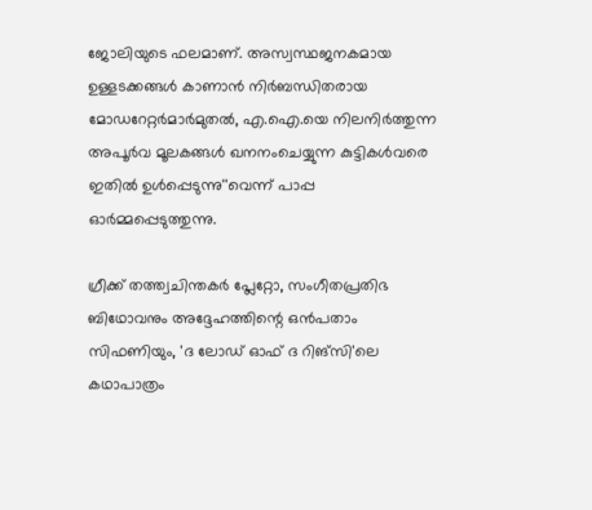ജോലിയുടെ ഫലമാണ്. അസ്വസ്ഥജനകമായ ഉള്ളടക്കങ്ങൾ കാണാൻ നിർബന്ധിതരായ മോഡറേറ്റർമാർമുതൽ, എ.ഐ.യെ നിലനിർത്തുന്ന അപൂർവ മൂലകങ്ങൾ ഖനനംചെയ്യുന്ന കുട്ടികൾവരെ ഇതിൽ ഉൾപ്പെടുന്നു''വെന്ന് പാപ്പ ഓർമ്മപ്പെടുത്തുന്നു.

ഗ്രീക്ക് തത്ത്വചിന്തകർ പ്ലേറ്റോ, സംഗീതപ്രതിഭ ബിഥോവനും അദ്ദേഹത്തിന്റെ ഒൻപതാം സിഫണിയും, 'ദ ലോഡ് ഓഫ് ദ റിങ്‌സി'ലെ കഥാപാത്രം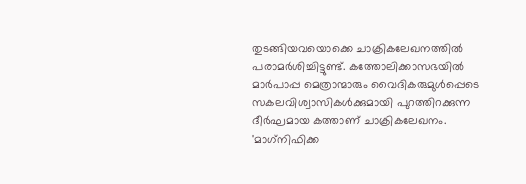തുടങ്ങിയവയൊക്കെ ചാക്രികലേഖനത്തിൽ പരാമർശിച്ചിട്ടുണ്ട്. കത്തോലിക്കാസഭയിൽ മാർപാപ്പ മെത്രാന്മാരും വൈദികരുമുൾപ്പെടെ സകലവിശ്വാസികൾക്കുമായി പുറത്തിറക്കുന്ന ദീർഘമായ കത്താണ് ചാക്രികലേഖനം. 'മാഗ്‌നിഫിക്ക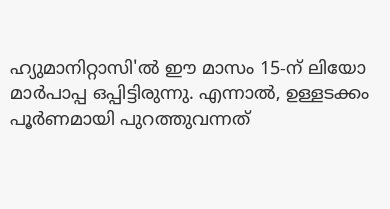ഹ്യുമാനിറ്റാസി'ൽ ഈ മാസം 15-ന് ലിയോ മാർപാപ്പ ഒപ്പിട്ടിരുന്നു. എന്നാൽ, ഉള്ളടക്കം പൂർണമായി പുറത്തുവന്നത്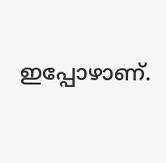ഇപ്പോഴാണ്.